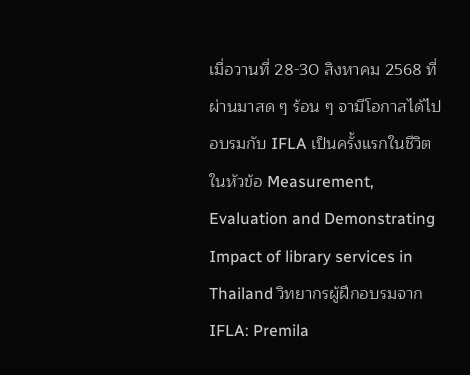เมื่อวานที่ 28-30 สิงหาคม 2568 ที่ผ่านมาสด ๆ ร้อน ๆ จามีโอกาสได้ไปอบรมกับ IFLA เป็นครั้งแรกในชีวิต ในหัวข้อ Measurement, Evaluation and Demonstrating Impact of library services in Thailand วิทยากรผู้ฝึกอบรมจาก IFLA: Premila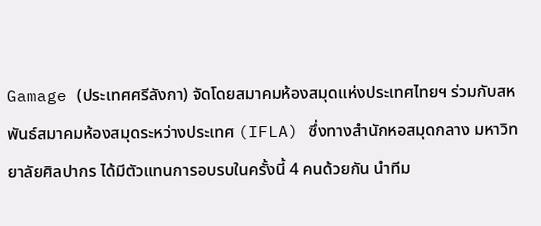Gamage (ประเทศศรีลังกา) จัดโดยสมาคมห้องสมุดแห่งประเทศไทยฯ ร่วมกับสหพันธ์สมาคมห้องสมุดระหว่างประเทศ (IFLA) ซึ่งทางสำนักหอสมุดกลาง มหาวิทยาลัยศิลปากร ได้มีตัวแทนการอบรบในครั้งนี้ 4 คนด้วยกัน นำทีม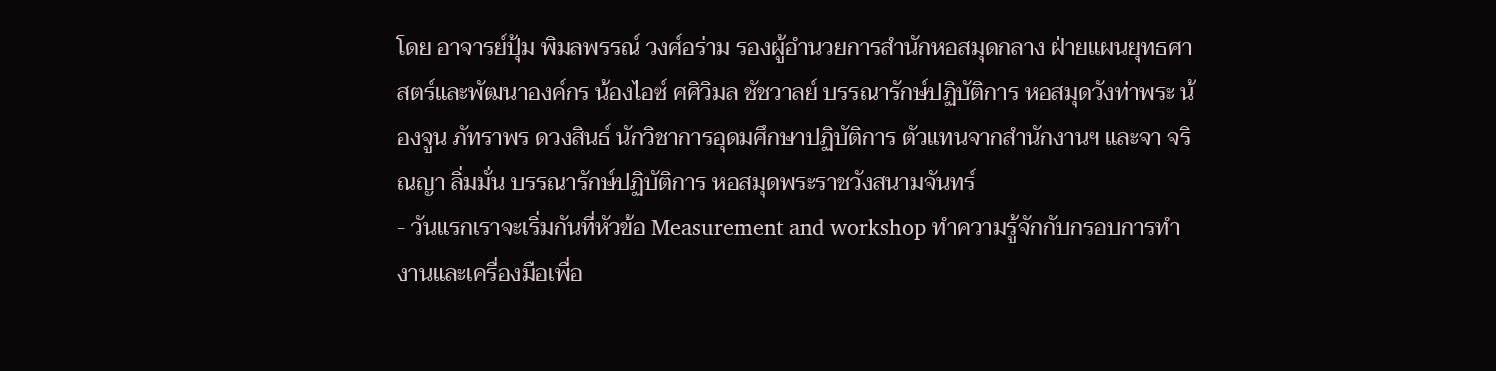โดย อาจารย์ปุ้ม พิมลพรรณ์ วงศ์อร่าม รองผู้อำนวยการสำนักหอสมุดกลาง ฝ่ายแผนยุทธศาสตร์และพัฒนาองค์กร น้องไอซ์ ศศิวิมล ชัชวาลย์ บรรณารักษ์ปฏิบัติการ หอสมุดวังท่าพระ น้องจูน ภัทราพร ดวงสินธ์ นักวิชาการอุดมศึกษาปฏิบัติการ ตัวแทนจากสำนักงานฯ และจา จริณญา ลิ่มมั่น บรรณารักษ์ปฏิบัติการ หอสมุดพระราชวังสนามจันทร์
- วันแรกเราจะเริ่มกันที่หัวข้อ Measurement and workshop ทำความรู้จักกับกรอบการทำงานและเครื่องมือเพื่อ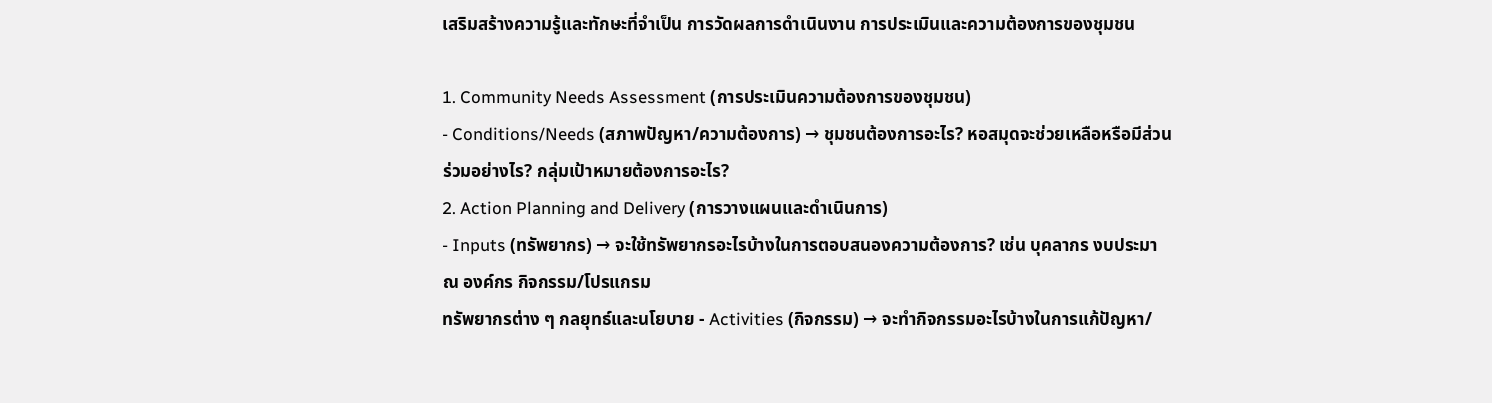เสริมสร้างความรู้และทักษะที่จำเป็น การวัดผลการดำเนินงาน การประเมินและความต้องการของชุมชน

1. Community Needs Assessment (การประเมินความต้องการของชุมชน)
- Conditions/Needs (สภาพปัญหา/ความต้องการ) → ชุมชนต้องการอะไร? หอสมุดจะช่วยเหลือหรือมีส่วนร่วมอย่างไร? กลุ่มเป้าหมายต้องการอะไร?
2. Action Planning and Delivery (การวางแผนและดำเนินการ)
- Inputs (ทรัพยากร) → จะใช้ทรัพยากรอะไรบ้างในการตอบสนองความต้องการ? เช่น บุคลากร งบประมาณ องค์กร กิจกรรม/โปรแกรม
ทรัพยากรต่าง ๆ กลยุทธ์และนโยบาย - Activities (กิจกรรม) → จะทำกิจกรรมอะไรบ้างในการแก้ปัญหา/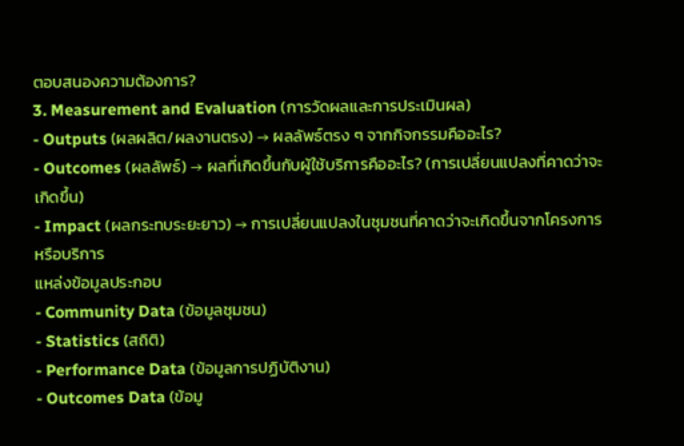ตอบสนองความต้องการ?
3. Measurement and Evaluation (การวัดผลและการประเมินผล)
- Outputs (ผลผลิต/ผลงานตรง) → ผลลัพธ์ตรง ๆ จากกิจกรรมคืออะไร?
- Outcomes (ผลลัพธ์) → ผลที่เกิดขึ้นกับผู้ใช้บริการคืออะไร? (การเปลี่ยนแปลงที่คาดว่าจะเกิดขึ้น)
- Impact (ผลกระทบระยะยาว) → การเปลี่ยนแปลงในชุมชนที่คาดว่าจะเกิดขึ้นจากโครงการหรือบริการ
แหล่งข้อมูลประกอบ
- Community Data (ข้อมูลชุมชน)
- Statistics (สถิติ)
- Performance Data (ข้อมูลการปฏิบัติงาน)
- Outcomes Data (ข้อมู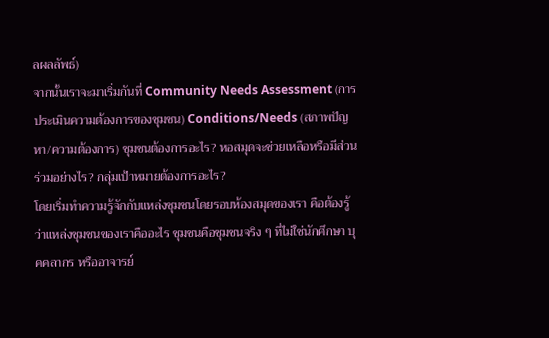ลผลลัพธ์)
จากนั้นเราจะมาเริ่มกันที่ Community Needs Assessment (การประเมินความต้องการของชุมชน) Conditions/Needs (สภาพปัญหา/ความต้องการ) ชุมชนต้องการอะไร? หอสมุดจะช่วยเหลือหรือมีส่วนร่วมอย่างไร? กลุ่มเป้าหมายต้องการอะไร?
โดยเริ่มทำความรู้จักกับแหล่งชุมชนโดยรอบห้องสมุดของเรา คือต้องรู้ว่าแหล่งชุมชนของเราคืออะไร ชุมชนคือชุมชนจริง ๆ ที่ไม่ใช่นักศึกษา บุคคลากร หรืออาจารย์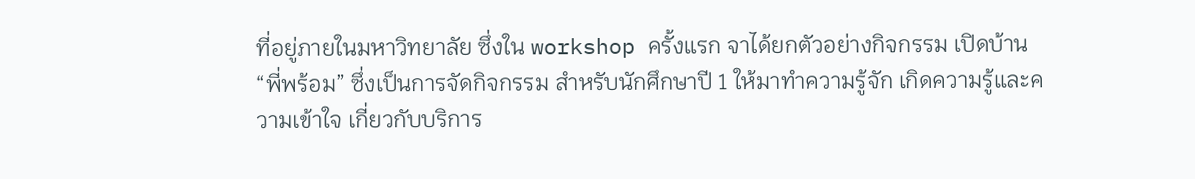ที่อยู่ภายในมหาวิทยาลัย ซึ่งใน workshop ครั้งแรก จาได้ยกตัวอย่างกิจกรรม เปิดบ้าน “พี่พร้อม” ซึ่งเป็นการจัดกิจกรรม สำหรับนักศึกษาปี 1 ให้มาทำความรู้จัก เกิดความรู้และความเข้าใจ เกี่ยวกับบริการ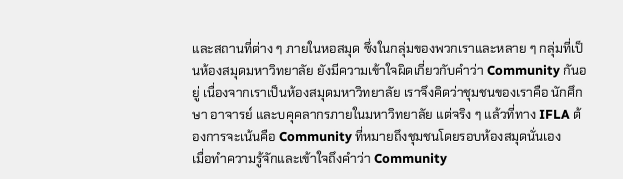และสถานที่ต่าง ๆ ภายในหอสมุด ซึ่งในกลุ่มของพวกเราและหลาย ๆ กลุ่มที่เป็นห้องสมุดมหาวิทยาลัย ยังมีความเข้าใจผิดเกี่ยวกับคำว่า Community กันอยู่ เนื่องจากเราเป็นห้องสมุดมหาวิทยาลัย เราจึงคิดว่าชุมชนของเราคือ นักศึกษา อาจารย์ และบคุคลากรภายในมหาวิทยาลัย แต่จริง ๆ แล้วที่ทาง IFLA ต้องการจะเน้นคือ Community ที่หมายถึงชุมชนโดยรอบห้องสมุดนั่นเอง
เมื่อทำความรู้จักและเข้าใจถึงคำว่า Community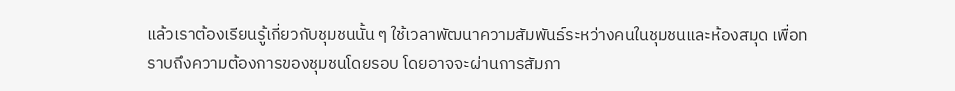แล้วเราต้องเรียนรู้เกี่ยวกับชุมชนนั้น ๆ ใช้เวลาพัฒนาความสัมพันธ์ระหว่างคนในชุมชนและห้องสมุด เพื่อทราบถึงความต้องการของชุมชนโดยรอบ โดยอาจจะผ่านการสัมภา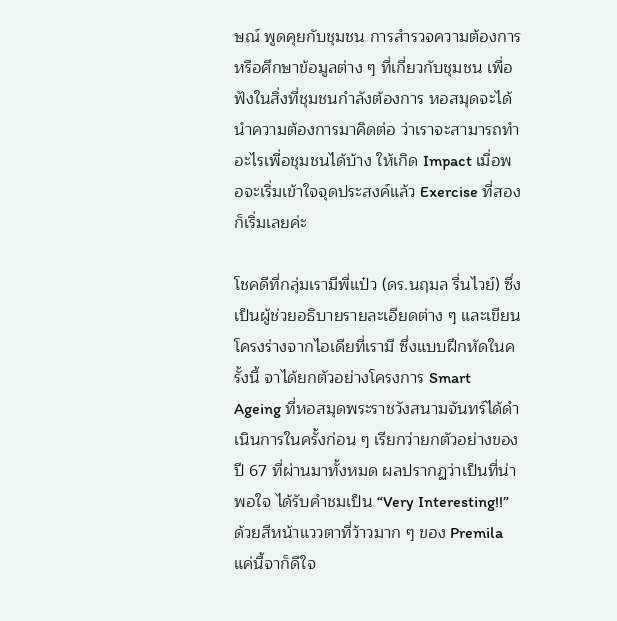ษณ์ พูดคุยกับชุมชน การสำรวจความต้องการ หรือศึกษาข้อมูลต่าง ๆ ที่เกี่ยวกับชุมชน เพื่อฟังในสิ่งที่ชุมชนกำลังต้องการ หอสมุดจะได้นำความต้องการมาคิดต่อ ว่าเราจะสามารถทำอะไรเพื่อชุมชนได้บ้าง ให้เกิด Impact เมื่อพอจะเริ่มเข้าใจจุดประสงค์แล้ว Exercise ที่สองก็เริ่มเลยค่ะ

โชคดีที่กลุ่มเรามีพี่แป๋ว (ดร.นฤมล รื่นไวย์) ซึ่งเป็นผู้ช่วยอธิบายรายละเอียดต่าง ๆ และเขียนโครงร่างจากไอเดียที่เรามี ซึ่งแบบฝึกหัดในครั้งนี้ จาได้ยกตัวอย่างโครงการ Smart Ageing ที่หอสมุดพระราชวังสนามจันทร์ได้ดำเนินการในครั้งก่อน ๆ เรียกว่ายกตัวอย่างของปี 67 ที่ผ่านมาทั้งหมด ผลปรากฏว่าเป็นที่น่าพอใจ ได้รับคำชมเป็น “Very Interesting!!” ด้วยสีหน้าแววตาที่ว้าวมาก ๆ ของ Premila แค่นี้จาก็ดีใจ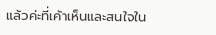แล้วค่ะที่เค้าเห็นและสนใจใน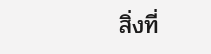สิ่งที่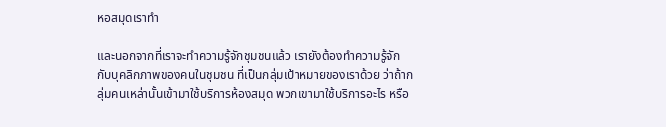หอสมุดเราทำ

และนอกจากที่เราจะทำความรู้จักชุมชนแล้ว เรายังต้องทำความรู้จักกับบุคลิกภาพของคนในชุมชน ที่เป็นกลุ่มเป้าหมายของเราด้วย ว่าถ้ากลุ่มคนเหล่านั้นเข้ามาใช้บริการห้องสมุด พวกเขามาใช้บริการอะไร หรือ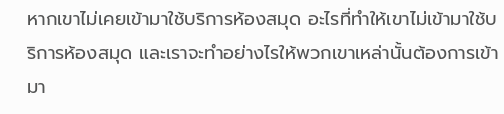หากเขาไม่เคยเข้ามาใช้บริการห้องสมุด อะไรที่ทำให้เขาไม่เข้ามาใช้บริการห้องสมุด และเราจะทำอย่างไรให้พวกเขาเหล่านั้นต้องการเข้ามา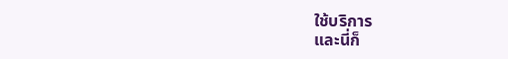ใช้บริการ
และนี่ก็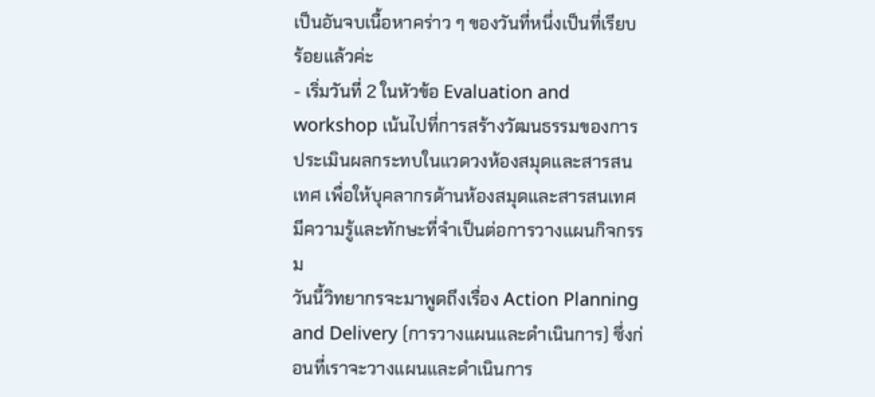เป็นอันจบเนื้อหาคร่าว ๆ ของวันที่หนึ่งเป็นที่เรียบร้อยแล้วค่ะ
- เริ่มวันที่ 2 ในหัวข้อ Evaluation and workshop เน้นไปที่การสร้างวัฒนธรรมของการประเมินผลกระทบในแวดวงห้องสมุดและสารสนเทศ เพื่อให้บุคลากรด้านห้องสมุดและสารสนเทศมีความรู้และทักษะที่จำเป็นต่อการวางแผนกิจกรรม
วันนี้วิทยากรจะมาพูดถึงเรื่อง Action Planning and Delivery (การวางแผนและดำเนินการ) ซึ่งก่อนที่เราจะวางแผนและดำเนินการ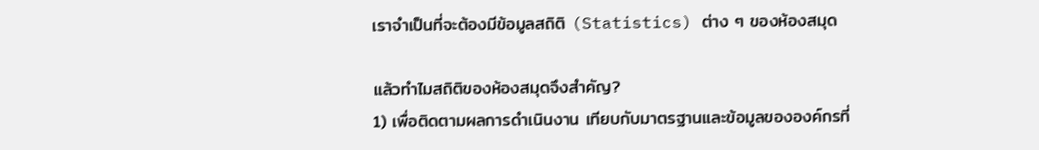เราจำเป็นที่จะต้องมีข้อมูลสถิติ (Statistics) ต่าง ๆ ของห้องสมุด

แล้วทำไมสถิติของห้องสมุดจึงสำคัญ?
1) เพื่อติดตามผลการดำเนินงาน เทียบกับมาตรฐานและข้อมูลขององค์กรที่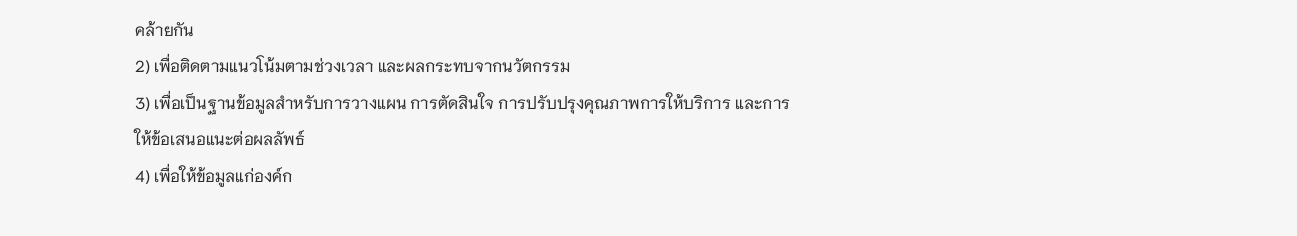คล้ายกัน
2) เพื่อติดตามแนวโน้มตามช่วงเวลา และผลกระทบจากนวัตกรรม
3) เพื่อเป็นฐานข้อมูลสำหรับการวางแผน การตัดสินใจ การปรับปรุงคุณภาพการให้บริการ และการให้ข้อเสนอแนะต่อผลลัพธ์
4) เพื่อให้ข้อมูลแก่องค์ก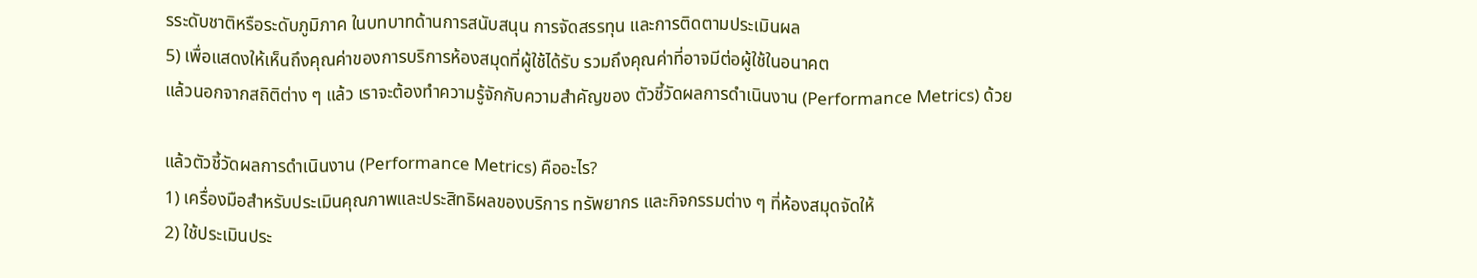รระดับชาติหรือระดับภูมิภาค ในบทบาทด้านการสนับสนุน การจัดสรรทุน และการติดตามประเมินผล
5) เพื่อแสดงให้เห็นถึงคุณค่าของการบริการห้องสมุดที่ผู้ใช้ได้รับ รวมถึงคุณค่าที่อาจมีต่อผู้ใช้ในอนาคต
แล้วนอกจากสถิติต่าง ๆ แล้ว เราจะต้องทำความรู้จักกับความสำคัญของ ตัวชี้วัดผลการดำเนินงาน (Performance Metrics) ด้วย

แล้วตัวชี้วัดผลการดำเนินงาน (Performance Metrics) คืออะไร?
1) เครื่องมือสำหรับประเมินคุณภาพและประสิทธิผลของบริการ ทรัพยากร และกิจกรรมต่าง ๆ ที่ห้องสมุดจัดให้
2) ใช้ประเมินประ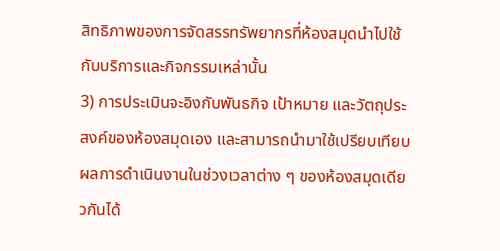สิทธิภาพของการจัดสรรทรัพยากรที่ห้องสมุดนำไปใช้กับบริการและกิจกรรมเหล่านั้น
3) การประเมินจะอิงกับพันธกิจ เป้าหมาย และวัตถุประสงค์ของห้องสมุดเอง และสามารถนำมาใช้เปรียบเทียบผลการดำเนินงานในช่วงเวลาต่าง ๆ ของห้องสมุดเดียวกันได้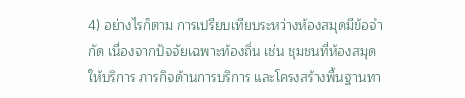4) อย่างไรก็ตาม การเปรียบเทียบระหว่างห้องสมุดมีข้อจำกัด เนื่องจากปัจจัยเฉพาะท้องถิ่น เช่น ชุมชนที่ห้องสมุดให้บริการ ภารกิจด้านการบริการ และโครงสร้างพื้นฐานทา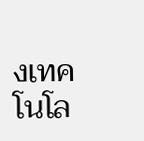งเทคโนโล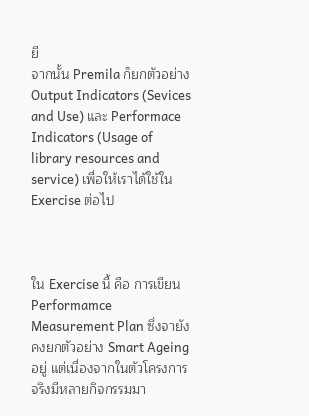ยี
จากนั้น Premila ก็ยกตัวอย่าง Output Indicators (Sevices and Use) และ Performace Indicators (Usage of library resources and service) เพื่อให้เราได้ใช้ใน Exercise ต่อไป



ใน Exercise นี้ คือ การเขียน Performamce Measurement Plan ซึ่งจายังคงยกตัวอย่าง Smart Ageing อยู่ แต่เนื่องจากในตัวโครงการจริงมีหลายกิจกรรมมา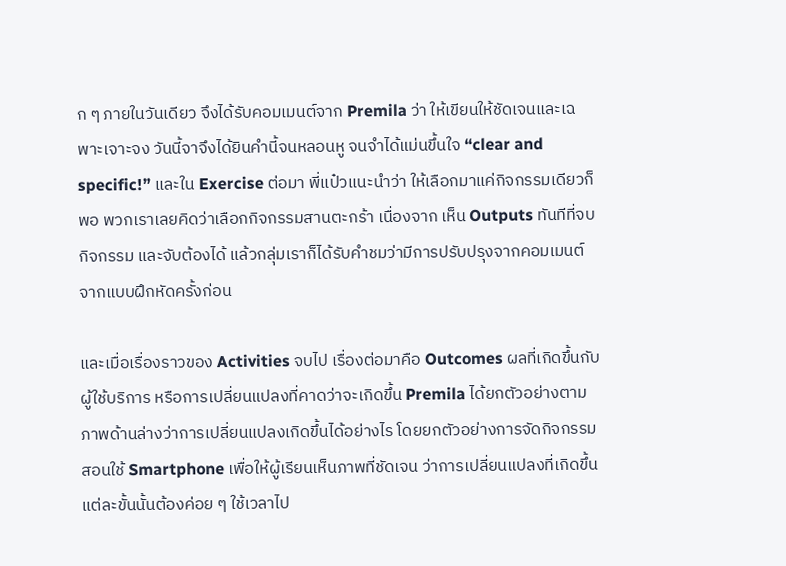ก ๆ ภายในวันเดียว จึงได้รับคอมเมนต์จาก Premila ว่า ให้เขียนให้ชัดเจนและเฉพาะเจาะจง วันนี้จาจึงได้ยินคำนี้จนหลอนหู จนจำได้แม่นขึ้นใจ “clear and specific!” และใน Exercise ต่อมา พี่แป๋วแนะนำว่า ให้เลือกมาแค่กิจกรรมเดียวก็พอ พวกเราเลยคิดว่าเลือกกิจกรรมสานตะกร้า เนื่องจาก เห็น Outputs ทันทีที่จบกิจกรรม และจับต้องได้ แล้วกลุ่มเราก็ได้รับคำชมว่ามีการปรับปรุงจากคอมเมนต์จากแบบฝึกหัดครั้งก่อน

และเมื่อเรื่องราวของ Activities จบไป เรื่องต่อมาคือ Outcomes ผลที่เกิดขึ้นกับผู้ใช้บริการ หรือการเปลี่ยนแปลงที่คาดว่าจะเกิดขึ้น Premila ได้ยกตัวอย่างตามภาพด้านล่างว่าการเปลี่ยนแปลงเกิดขึ้นได้อย่างไร โดยยกตัวอย่างการจัดกิจกรรมสอนใช้ Smartphone เพื่อให้ผู้เรียนเห็นภาพที่ชัดเจน ว่าการเปลี่ยนแปลงที่เกิดขึ้นแต่ละขั้นนั้นต้องค่อย ๆ ใช้เวลาไป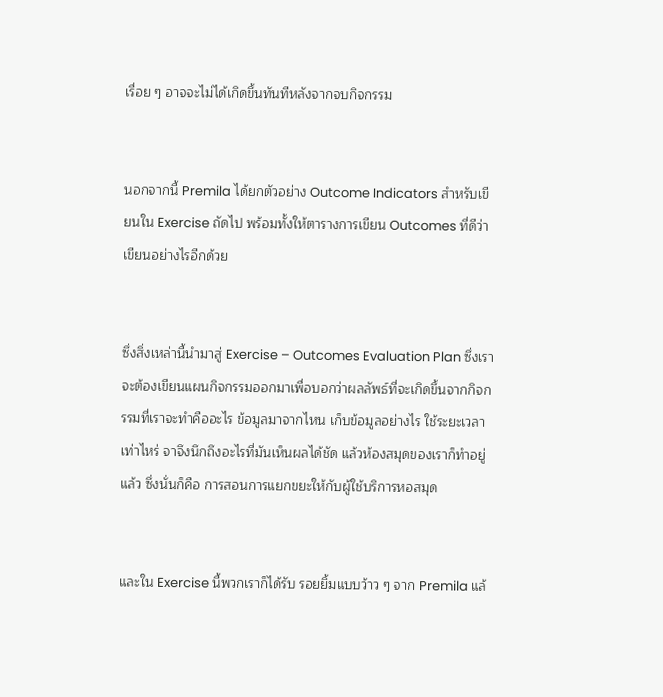เรื่อย ๆ อาจจะไม่ได้เกิดขึ้นทันทีหลังจากจบกิจกรรม


นอกจากนี้ Premila ได้ยกตัวอย่าง Outcome Indicators สำหรับเขียนใน Exercise ถัดไป พร้อมทั้งให้ตารางการเขียน Outcomes ที่ดีว่าเขียนอย่างไรอีกด้วย


ซึ่งสิ่งเหล่านี้นำมาสู่ Exercise – Outcomes Evaluation Plan ซึ่งเราจะต้องเขียนแผนกิจกรรมออกมาเพื่อบอกว่าผลลัพธ์ที่จะเกิดขึ้นจากกิจกรรมที่เราจะทำคืออะไร ข้อมูลมาจากไหน เก็บข้อมูลอย่างไร ใช้ระยะเวลาเท่าไหร่ จาจึงนึกถึงอะไรที่มันเห็นผลได้ชัด แล้วห้องสมุดของเราก็ทำอยู่แล้ว ซึ่งนั่นก็คือ การสอนการแยกขยะให้กับผู้ใช้บริการหอสมุด


และใน Exercise นี้พวกเราก็ได้รับ รอยยิ้มแบบว้าว ๆ จาก Premila แล้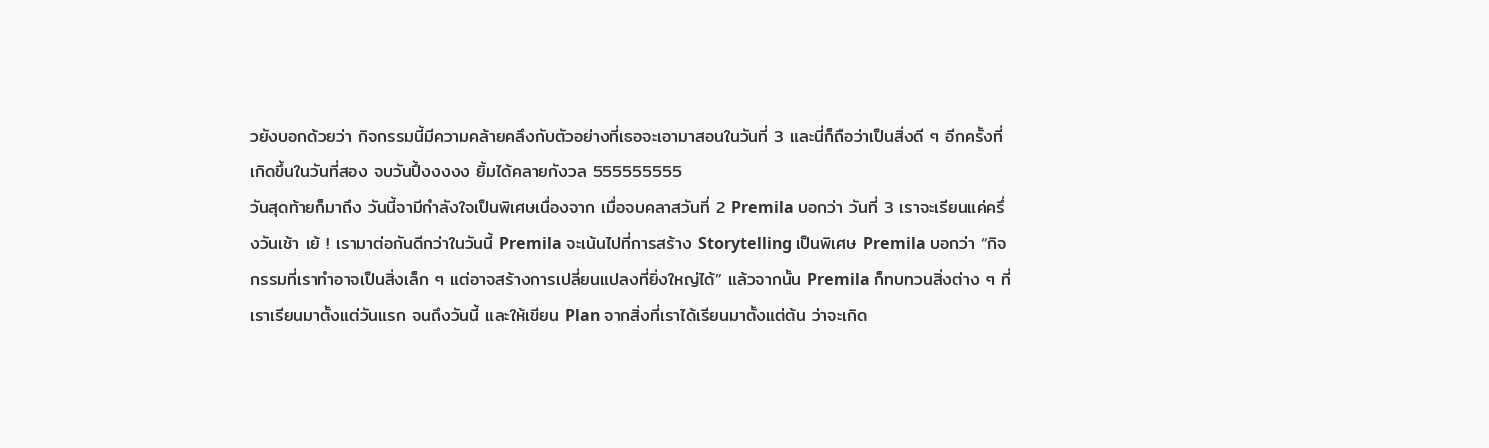วยังบอกด้วยว่า กิจกรรมนี้มีความคล้ายคลึงกับตัวอย่างที่เธอจะเอามาสอนในวันที่ 3 และนี่ก็ถือว่าเป็นสิ่งดี ๆ อีกครั้งที่เกิดขึ้นในวันที่สอง จบวันปึ้งงงงง ยิ้มได้คลายกังวล 555555555
วันสุดท้ายก็มาถึง วันนี้จามีกำลังใจเป็นพิเศษเนื่องจาก เมื่อจบคลาสวันที่ 2 Premila บอกว่า วันที่ 3 เราจะเรียนแค่ครึ่งวันเช้า เย้ ! เรามาต่อกันดีกว่าในวันนี้ Premila จะเน้นไปที่การสร้าง Storytelling เป็นพิเศษ Premila บอกว่า “กิจกรรมที่เราทำอาจเป็นสิ่งเล็ก ๆ แต่อาจสร้างการเปลี่ยนแปลงที่ยิ่งใหญ่ได้” แล้วจากนั้น Premila ก็ทบทวนสิ่งต่าง ๆ ที่เราเรียนมาตั้งแต่วันแรก จนถึงวันนี้ และให้เขียน Plan จากสิ่งที่เราได้เรียนมาตั้งแต่ต้น ว่าจะเกิด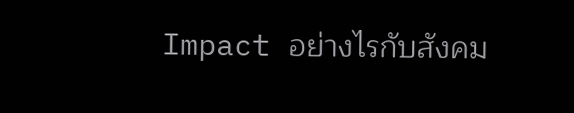Impact อย่างไรกับสังคม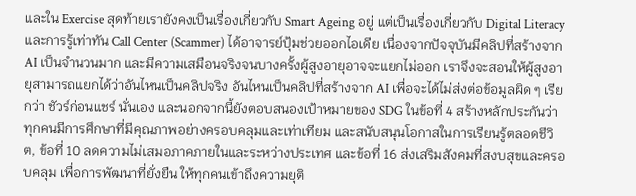และใน Exercise สุดท้ายเรายังคงเป็นเรื่องเกี่ยวกับ Smart Ageing อยู่ แต่เป็นเรื่องเกี่ยวกับ Digital Literacy และการรู้เท่าทัน Call Center (Scammer) ได้อาจารย์ปุ้มช่วยออกไอเดีย เนื่องจากปัจจุบันมีคลิปที่สร้างจาก AI เป็นจำนวนมาก และมีความเสมือนจริงจนบางครั้งผู้สูงอายุอาจจะแยกไม่ออก เราจึงจะสอนให้ผู้สูงอายุสามารถแยกได้ว่าอันไหนเป็นคลิปจริง อันไหนเป็นคลิปที่สร้างจาก AI เพื่อจะได้ไม่ส่งต่อข้อมูลผิด ๆ เรียกว่า ชัวร์ก่อนแชร์ นั่นเอง และนอกจากนี้ยังตอบสนองเป้าหมายของ SDG ในข้อที่ 4 สร้างหลักประกันว่าทุกคนมีการศึกษาที่มีคุณภาพอย่างครอบคลุมและเท่าเทียม และสนับสนุนโอกาสในการเรียนรู้ตลอดชีวิต, ข้อที่ 10 ลดความไม่เสมอภาคภายในและระหว่างประเทศ และข้อที่ 16 ส่งเสริมสังคมที่สงบสุขและครอบคลุม เพื่อการพัฒนาที่ยั่งยืน ให้ทุกคนเข้าถึงความยุติ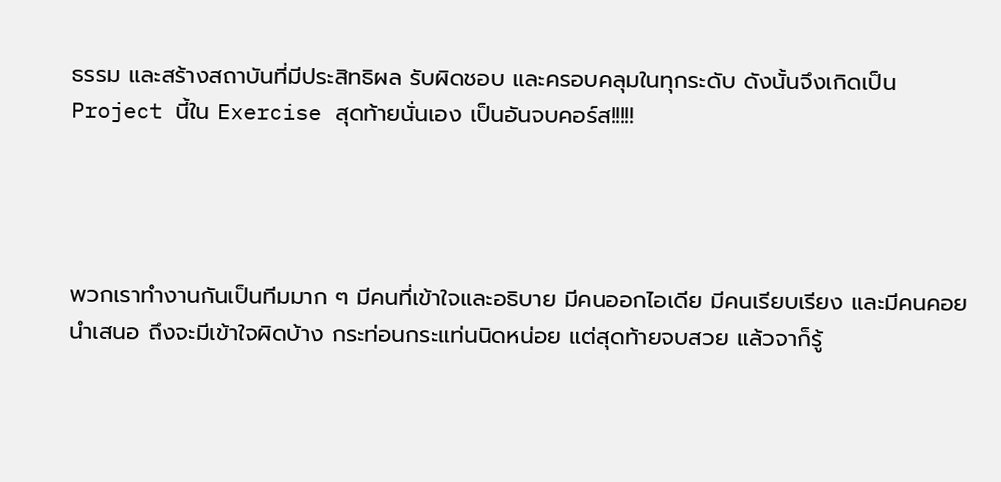ธรรม และสร้างสถาบันที่มีประสิทธิผล รับผิดชอบ และครอบคลุมในทุกระดับ ดังนั้นจึงเกิดเป็น Project นี้ใน Exercise สุดท้ายนั่นเอง เป็นอันจบคอร์ส!!!!!




พวกเราทำงานกันเป็นทีมมาก ๆ มีคนที่เข้าใจและอธิบาย มีคนออกไอเดีย มีคนเรียบเรียง และมีคนคอยนำเสนอ ถึงจะมีเข้าใจผิดบ้าง กระท่อนกระแท่นนิดหน่อย แต่สุดท้ายจบสวย แล้วจาก็รู้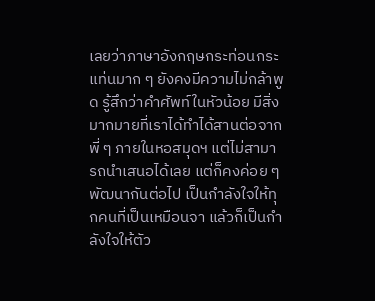เลยว่าภาษาอังกฤษกระท่อนกระแท่นมาก ๆ ยังคงมีความไม่กล้าพูด รู้สึกว่าคำศัพท์ในหัวน้อย มีสิ่งมากมายที่เราได้ทำได้สานต่อจากพี่ ๆ ภายในหอสมุดฯ แต่ไม่สามารถนำเสนอได้เลย แต่ก็คงค่อย ๆ พัฒนากันต่อไป เป็นกำลังใจให้ทุกคนที่เป็นเหมือนจา แล้วก็เป็นกำลังใจให้ตัว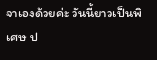จาเองด้วยค่ะ วันนี้ยาวเป็นพิเศษ ป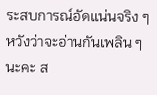ระสบการณ์อัดแน่นจริง ๆ หวังว่าจะอ่านกันเพลิน ๆ นะคะ ส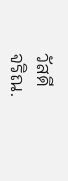วัสดี
จริณ.